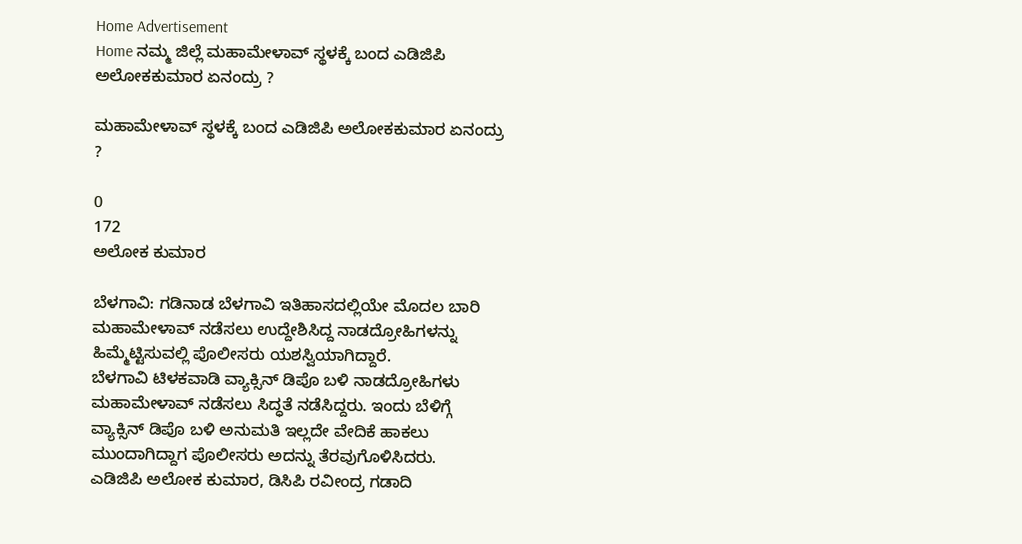Home Advertisement
Home ನಮ್ಮ ಜಿಲ್ಲೆ ಮಹಾಮೇಳಾವ್ ಸ್ಥಳಕ್ಕೆ ಬಂದ ಎಡಿಜಿಪಿ‌ ಅಲೋಕಕುಮಾರ ಏನಂದ್ರು ?

ಮಹಾಮೇಳಾವ್ ಸ್ಥಳಕ್ಕೆ ಬಂದ ಎಡಿಜಿಪಿ‌ ಅಲೋಕಕುಮಾರ ಏನಂದ್ರು ?

0
172
ಅಲೋಕ ಕುಮಾರ

ಬೆಳಗಾವಿ: ಗಡಿನಾಡ ಬೆಳಗಾವಿ ಇತಿಹಾಸದಲ್ಲಿಯೇ ಮೊದಲ ಬಾರಿ ಮಹಾಮೇಳಾವ್ ನಡೆಸಲು ಉದ್ದೇಶಿಸಿದ್ದ ನಾಡದ್ರೋಹಿಗಳನ್ನು ಹಿಮ್ಮೆಟ್ಟಿಸುವಲ್ಲಿ ಪೊಲೀಸರು ಯಶಸ್ವಿಯಾಗಿದ್ದಾರೆ.
ಬೆಳಗಾವಿ ಟಿಳಕವಾಡಿ ವ್ಯಾಕ್ಸಿನ್ ಡಿಪೊ ಬಳಿ ನಾಡದ್ರೋಹಿಗಳು ಮಹಾಮೇಳಾವ್ ನಡೆಸಲು ಸಿದ್ಧತೆ ನಡೆಸಿದ್ದರು. ಇಂದು ಬೆಳಿಗ್ಗೆ ವ್ಯಾಕ್ಸಿನ್ ಡಿಪೊ ಬಳಿ ಅನುಮತಿ ಇಲ್ಲದೇ ವೇದಿಕೆ ಹಾಕಲು ಮುಂದಾಗಿದ್ದಾಗ ಪೊಲೀಸರು ಅದನ್ನು ತೆರವುಗೊಳಿಸಿದರು.
ಎಡಿಜಿಪಿ ಅಲೋಕ ಕುಮಾರ, ಡಿಸಿಪಿ ರವೀಂದ್ರ ಗಡಾದಿ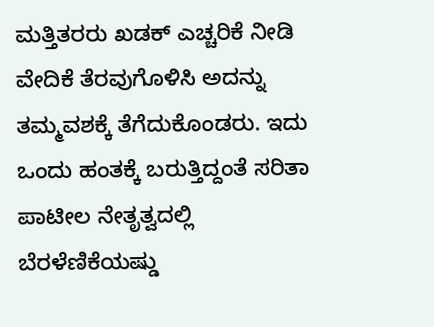ಮತ್ತಿತರರು ಖಡಕ್ ಎಚ್ಚರಿಕೆ ನೀಡಿ‌ ವೇದಿಕೆ ತೆರವುಗೊಳಿಸಿ ಅದನ್ನು ತಮ್ಮ‌ವಶಕ್ಕೆ ತೆಗೆದುಕೊಂಡರು. ಇದು ಒಂದು ಹಂತಕ್ಕೆ ಬರುತ್ತಿದ್ದಂತೆ ಸರಿತಾ ಪಾಟೀಲ ನೇತೃತ್ವದಲ್ಲಿ ಬೆರಳೆಣಿಕೆಯಷ್ಡು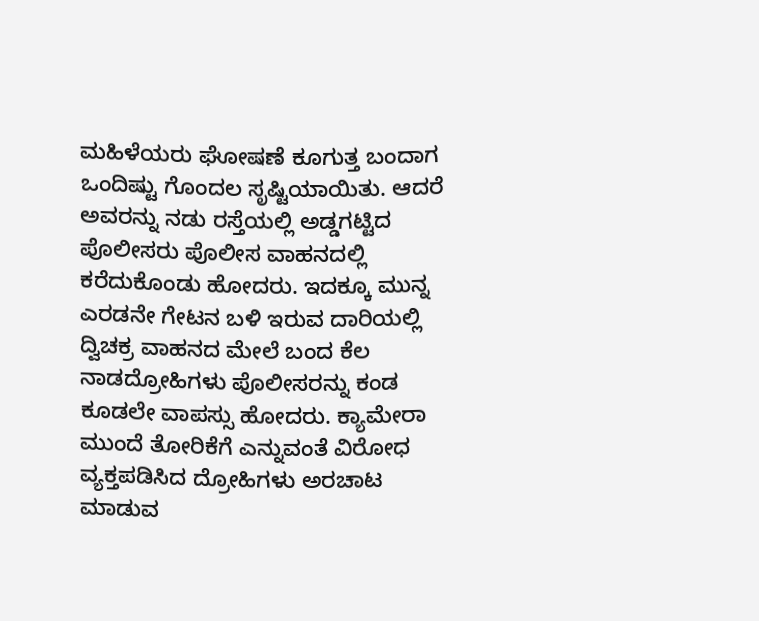ಮಹಿಳೆಯರು ಘೋಷಣೆ ಕೂಗುತ್ತ ಬಂದಾಗ ಒಂದಿಷ್ಟು ಗೊಂದಲ ಸೃಷ್ಟಿಯಾಯಿತು. ಆದರೆ ಅವರನ್ನು ನಡು ರಸ್ತೆಯಲ್ಲಿ ಅಡ್ಡಗಟ್ಟಿದ ಪೊಲೀಸರು ಪೊಲೀಸ ವಾಹನದಲ್ಲಿ ಕರೆದುಕೊಂಡು ಹೋದರು. ಇದಕ್ಕೂ ಮುನ್ನ ಎರಡನೇ ಗೇಟನ ಬಳಿ ಇರುವ ದಾರಿಯಲ್ಲಿ ದ್ವಿಚಕ್ರ ವಾಹನದ ಮೇಲೆ ಬಂದ ಕೆಲ ನಾಡದ್ರೋಹಿಗಳು ಪೊಲೀಸರನ್ನು ಕಂಡ ಕೂಡಲೇ ವಾಪಸ್ಸು ಹೋದರು. ಕ್ಯಾಮೇರಾ ಮುಂದೆ ತೋರಿಕೆಗೆ ಎನ್ನುವಂತೆ ವಿರೋಧ ವ್ಯಕ್ತಪಡಿಸಿದ ದ್ರೋಹಿಗಳು ಅರಚಾಟ ಮಾಡುವ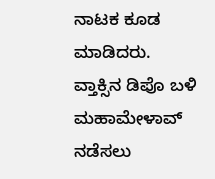ನಾಟಕ ಕೂಡ ಮಾಡಿದರು.
ವ್ತಾಕ್ಸಿನ ಡಿಪೊ ಬಳಿ ಮಹಾಮೇಳಾವ್ ನಡೆಸಲು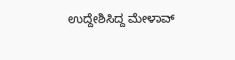ಉದ್ದೇಶಿಸಿದ್ದ ಮೇಳಾವ್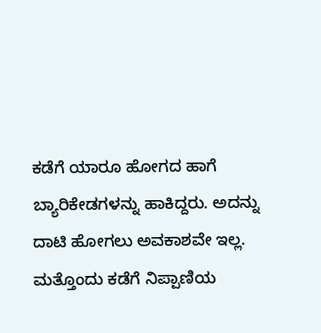ಕಡೆಗೆ ಯಾರೂ ಹೋಗದ ಹಾಗೆ ಬ್ಯಾರಿಕೇಡಗಳನ್ನು ಹಾಕಿದ್ದರು. ಅದನ್ನು ದಾಟಿ ಹೋಗಲು ಅವಕಾಶವೇ ಇಲ್ಲ.
ಮತ್ತೊಂದು ಕಡೆಗೆ ನಿಪ್ಪಾಣಿಯ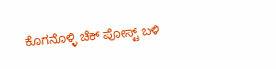ಕೊಗನೊಳ್ಳಿ ಚೆಕ್ ಪೋಸ್ಟ್ ಬಳಿ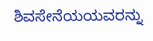ಶಿವಸೇನೆಯಯವರನ್ನು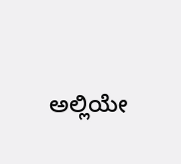ಅಲ್ಲಿಯೇ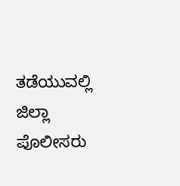ತಡೆಯುವಲ್ಲಿ ಜಿಲ್ಲಾ ಪೊಲೀಸರು‌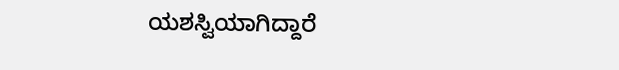ಯಶಸ್ವಿಯಾಗಿದ್ದಾರೆ